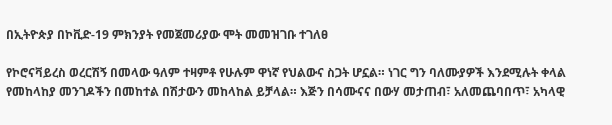በኢትዮጵያ በኮቪድ-19 ምክንያት የመጀመሪያው ሞት መመዝገቡ ተገለፀ

የኮሮናቫይረስ ወረርሽኝ በመላው ዓለም ተዛምቶ የሁሉም ዋነኛ የህልውና ስጋት ሆኗል። ነገር ግን ባለሙያዎች እንደሚሉት ቀላል የመከላከያ መንገዶችን በመከተል በሽታውን መከላከል ይቻላል። እጅን በሳሙናና በውሃ መታጠብ፣ አለመጨባበጥ፣ አካላዊ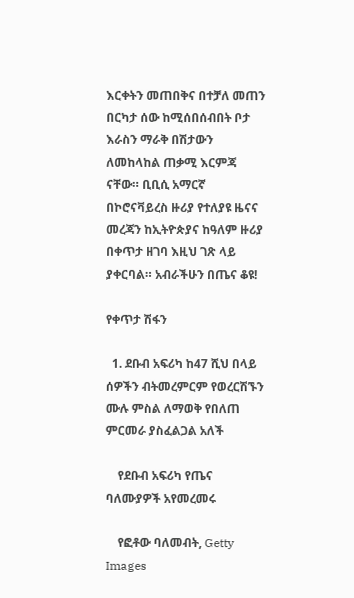እርቀትን መጠበቅና በተቻለ መጠን በርካታ ሰው ከሚሰበሰብበት ቦታ እራስን ማራቅ በሽታውን ለመከላከል ጠቃሚ እርምጃ ናቸው። ቢቢሲ አማርኛ በኮሮናቫይረስ ዙሪያ የተለያዩ ዜናና መረጃን ከኢትዮጵያና ከዓለም ዙሪያ በቀጥታ ዘገባ እዚህ ገጽ ላይ ያቀርባል። አብራችሁን በጤና ቆዩ!

የቀጥታ ሽፋን

  1. ደቡብ አፍሪካ ከ47 ሺህ በላይ ሰዎችን ብትመረምርም የወረርሽኙን ሙሉ ምስል ለማወቅ የበለጠ ምርመራ ያስፈልጋል አለች

    የደቡብ አፍሪካ የጤና ባለሙያዎች አየመረመሩ

    የፎቶው ባለመብት, Getty Images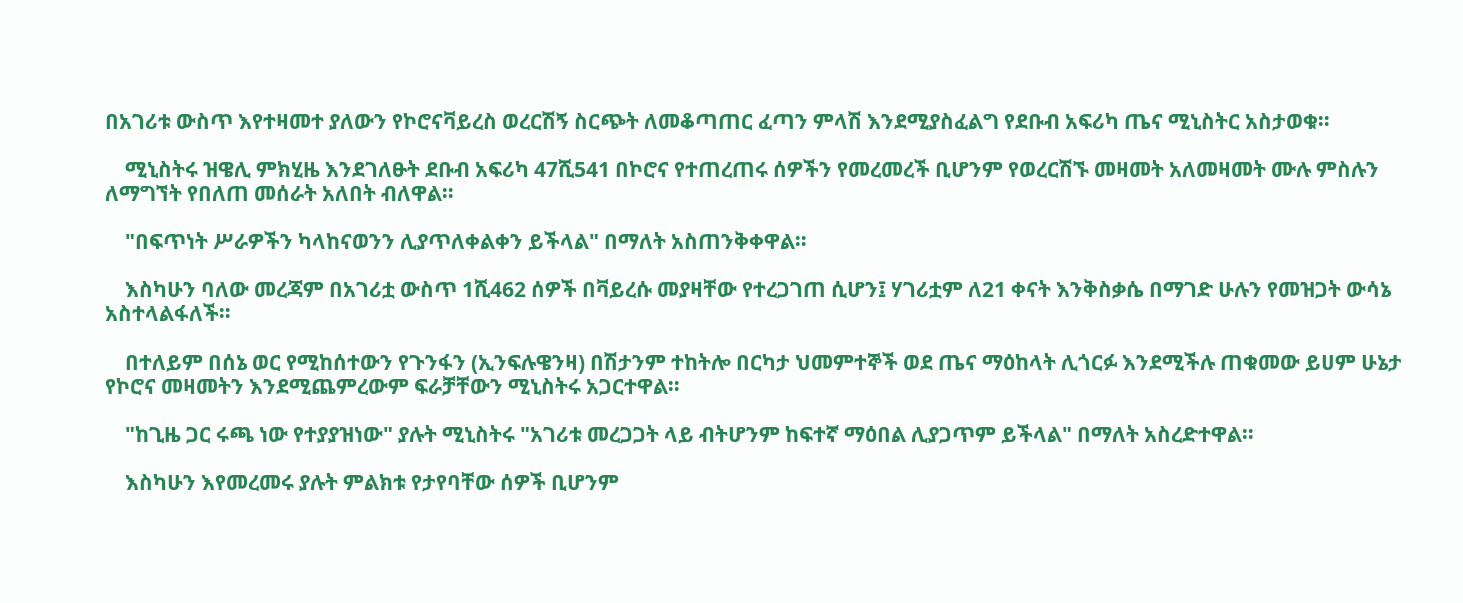በአገሪቱ ውስጥ እየተዛመተ ያለውን የኮሮናቫይረስ ወረርሽኝ ስርጭት ለመቆጣጠር ፈጣን ምላሽ እንደሚያስፈልግ የደቡብ አፍሪካ ጤና ሚኒስትር አስታወቁ።

    ሚኒስትሩ ዝዌሊ ምክሂዜ እንደገለፁት ደቡብ አፍሪካ 47ሺ541 በኮሮና የተጠረጠሩ ሰዎችን የመረመረች ቢሆንም የወረርሽኙ መዛመት አለመዛመት ሙሉ ምስሉን ለማግኘት የበለጠ መሰራት አለበት ብለዋል።

    "በፍጥነት ሥራዎችን ካላከናወንን ሊያጥለቀልቀን ይችላል" በማለት አስጠንቅቀዋል።

    እስካሁን ባለው መረጃም በአገሪቷ ውስጥ 1ሺ462 ሰዎች በቫይረሱ መያዛቸው የተረጋገጠ ሲሆን፤ ሃገሪቷም ለ21 ቀናት እንቅስቃሴ በማገድ ሁሉን የመዝጋት ውሳኔ አስተላልፋለች።

    በተለይም በሰኔ ወር የሚከሰተውን የጉንፋን (ኢንፍሉዌንዛ) በሽታንም ተከትሎ በርካታ ህመምተኞች ወደ ጤና ማዕከላት ሊጎርፉ እንደሚችሉ ጠቁመው ይሀም ሁኔታ የኮሮና መዛመትን እንደሚጨምረውም ፍራቻቸውን ሚኒስትሩ አጋርተዋል።

    "ከጊዜ ጋር ሩጫ ነው የተያያዝነው" ያሉት ሚኒስትሩ "አገሪቱ መረጋጋት ላይ ብትሆንም ከፍተኛ ማዕበል ሊያጋጥም ይችላል" በማለት አስረድተዋል።

    እስካሁን እየመረመሩ ያሉት ምልክቱ የታየባቸው ሰዎች ቢሆንም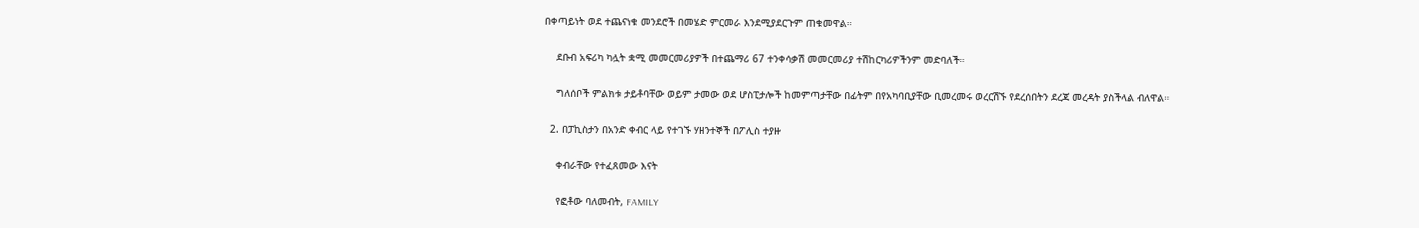በቀጣይነት ወደ ተጨናነቁ መንደሮች በመሄድ ምርመራ እንደሚያደርጉም ጠቁመዋል።

    ደቡብ አፍሪካ ካሏት ቋሚ መመርመሪያዎች በተጨማሪ 67 ተንቀሳቃሽ መመርመሪያ ተሽከርካሪዎችንም መድባለች።

    ግለሰቦች ምልክቱ ታይቶባቸው ወይም ታመው ወደ ሆስፒታሎች ከመምጣታቸው በፊትም በየአካባቢያቸው ቢመረመሩ ወረርሽኙ የደረሰበትን ደረጃ መረዳት ያስችላል ብለዋል።

  2. በፓኪስታን በአንድ ቀብር ላይ የተገኙ ሃዘንተኞች በፖሊስ ተያዙ

    ቀብራቸው የተፈጸመው እናት

    የፎቶው ባለመብት, FAMILY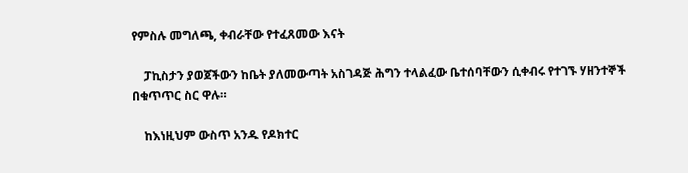የምስሉ መግለጫ, ቀብራቸው የተፈጸመው እናት

    ፓኪስታን ያወጀችውን ከቤት ያለመውጣት አስገዳጅ ሕግን ተላልፈው ቤተሰባቸውን ሲቀብሩ የተገኙ ሃዘንተኞች በቁጥጥር ስር ዋሉ።

    ከእነዚህም ውስጥ አንዱ የዶክተር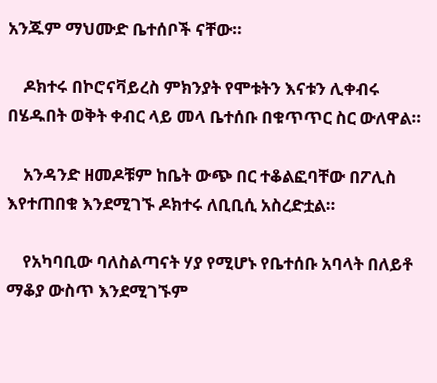አንጁም ማህሙድ ቤተሰቦች ናቸው።

    ዶክተሩ በኮሮናቫይረስ ምክንያት የሞቱትን እናቱን ሊቀብሩ በሄዱበት ወቅት ቀብር ላይ መላ ቤተሰቡ በቁጥጥር ስር ውለዋል።

    አንዳንድ ዘመዶቹም ከቤት ውጭ በር ተቆልፎባቸው በፖሊስ እየተጠበቁ እንደሚገኙ ዶክተሩ ለቢቢሲ አስረድቷል።

    የአካባቢው ባለስልጣናት ሃያ የሚሆኑ የቤተሰቡ አባላት በለይቶ ማቆያ ውስጥ እንደሚገኙም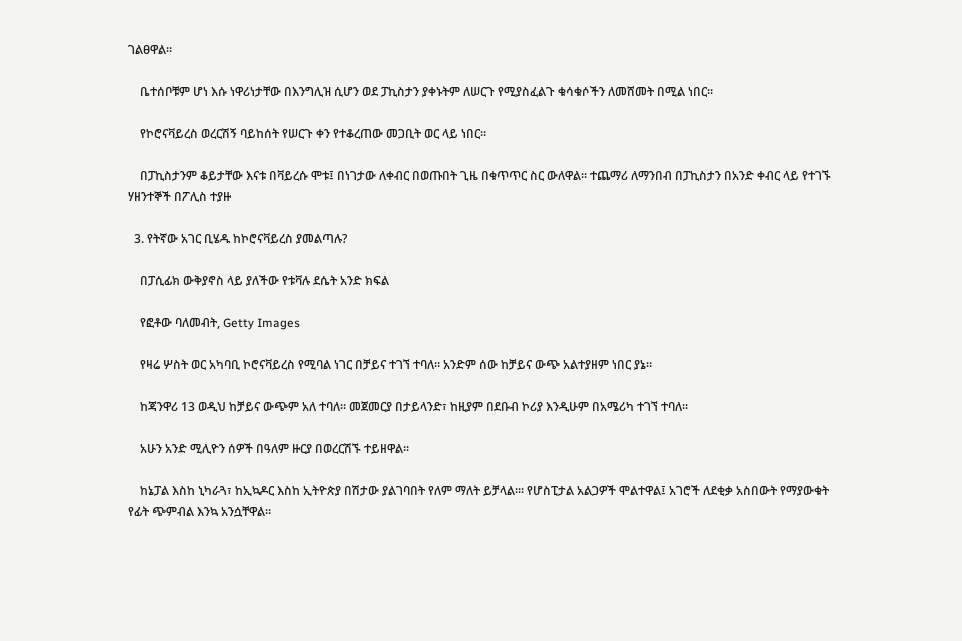ገልፀዋል።

    ቤተሰቦቹም ሆነ እሱ ነዋሪነታቸው በእንግሊዝ ሲሆን ወደ ፓኪስታን ያቀኑትም ለሠርጉ የሚያስፈልጉ ቁሳቁሶችን ለመሸመት በሚል ነበር።

    የኮሮናቫይረስ ወረርሽኝ ባይከሰት የሠርጉ ቀን የተቆረጠው መጋቢት ወር ላይ ነበር።

    በፓኪስታንም ቆይታቸው እናቱ በቫይረሱ ሞቱ፤ በነገታው ለቀብር በወጡበት ጊዜ በቁጥጥር ስር ውለዋል። ተጨማሪ ለማንበብ በፓኪስታን በአንድ ቀብር ላይ የተገኙ ሃዘንተኞች በፖሊስ ተያዙ

  3. የትኛው አገር ቢሄዱ ከኮሮናቫይረስ ያመልጣሉ?

    በፓሲፊክ ውቅያኖስ ላይ ያለችው የቱቫሉ ደሴት አንድ ክፍል

    የፎቶው ባለመብት, Getty Images

    የዛሬ ሦስት ወር አካባቢ ኮሮናቫይረስ የሚባል ነገር በቻይና ተገኘ ተባለ። አንድም ሰው ከቻይና ውጭ አልተያዘም ነበር ያኔ።

    ከጃንዋሪ 13 ወዲህ ከቻይና ውጭም አለ ተባለ። መጀመርያ በታይላንድ፣ ከዚያም በደቡብ ኮሪያ እንዲሁም በአሜሪካ ተገኘ ተባለ።

    አሁን አንድ ሚሊዮን ሰዎች በዓለም ዙርያ በወረርሽኙ ተይዘዋል።

    ከኔፓል እስከ ኒካራጓ፣ ከኢኳዶር እስከ ኢትዮጵያ በሽታው ያልገባበት የለም ማለት ይቻላል፡። የሆስፒታል አልጋዎች ሞልተዋል፤ አገሮች ለደቂቃ አስበውት የማያውቁት የፊት ጭምብል እንኳ አንሷቸዋል።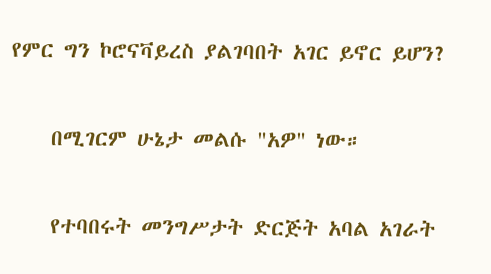የምር ግን ኮሮናቫይረስ ያልገባበት አገር ይኖር ይሆን?

    በሚገርም ሁኔታ መልሱ "አዎ" ነው።

    የተባበሩት መንግሥታት ድርጅት አባል አገራት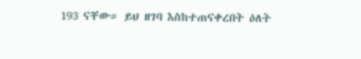193 ናቸው። ይህ ዘገባ እስከተጠናቀረበት ዕለት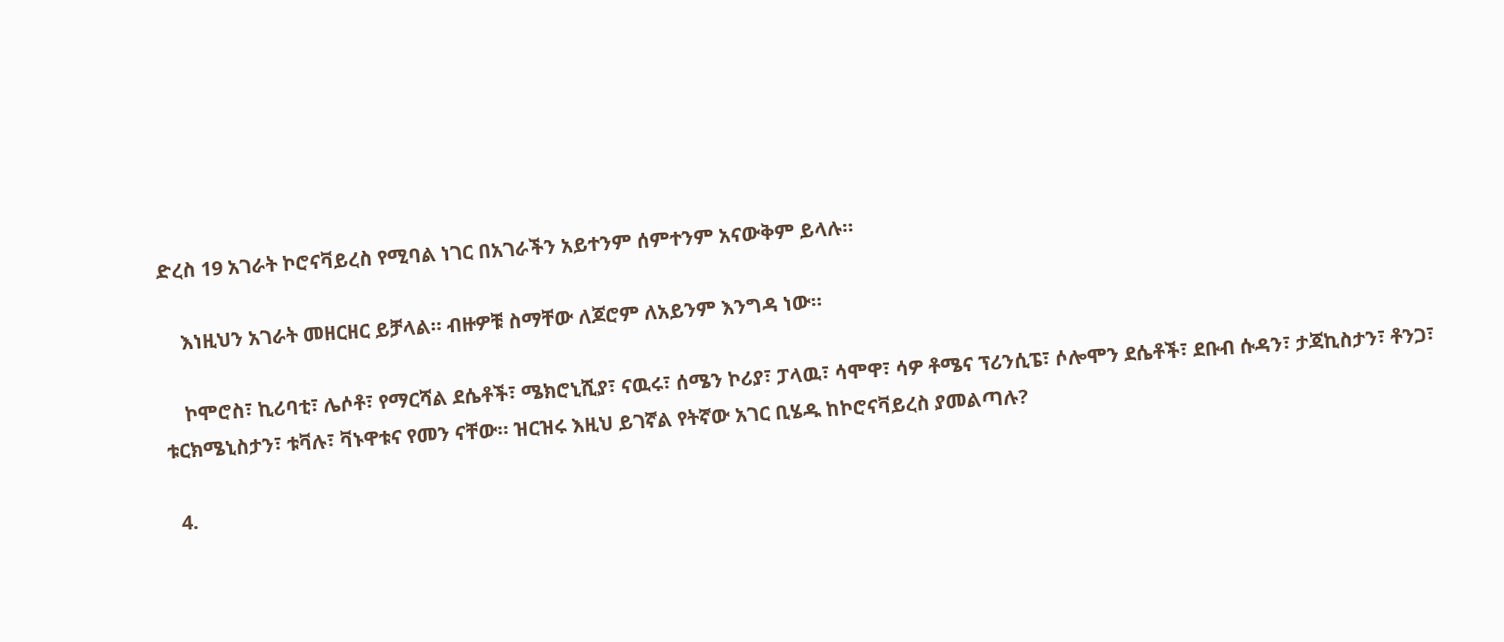ድረስ 19 አገራት ኮሮናቫይረስ የሚባል ነገር በአገራችን አይተንም ሰምተንም አናውቅም ይላሉ።

    እነዚህን አገራት መዘርዘር ይቻላል። ብዙዎቹ ስማቸው ለጆሮም ለአይንም እንግዳ ነው።

    ኮሞሮስ፣ ኪሪባቲ፣ ሌሶቶ፣ የማርሻል ደሴቶች፣ ሜክሮኒሺያ፣ ናዉሩ፣ ሰሜን ኮሪያ፣ ፓላዉ፣ ሳሞዋ፣ ሳዎ ቶሜና ፕሪንሲፔ፣ ሶሎሞን ደሴቶች፣ ደቡብ ሱዳን፣ ታጃኪስታን፣ ቶንጋ፣ ቱርክሜኒስታን፣ ቱቫሉ፣ ቫኑዋቱና የመን ናቸው። ዝርዝሩ እዚህ ይገኛል የትኛው አገር ቢሄዱ ከኮሮናቫይረስ ያመልጣሉ?

  4.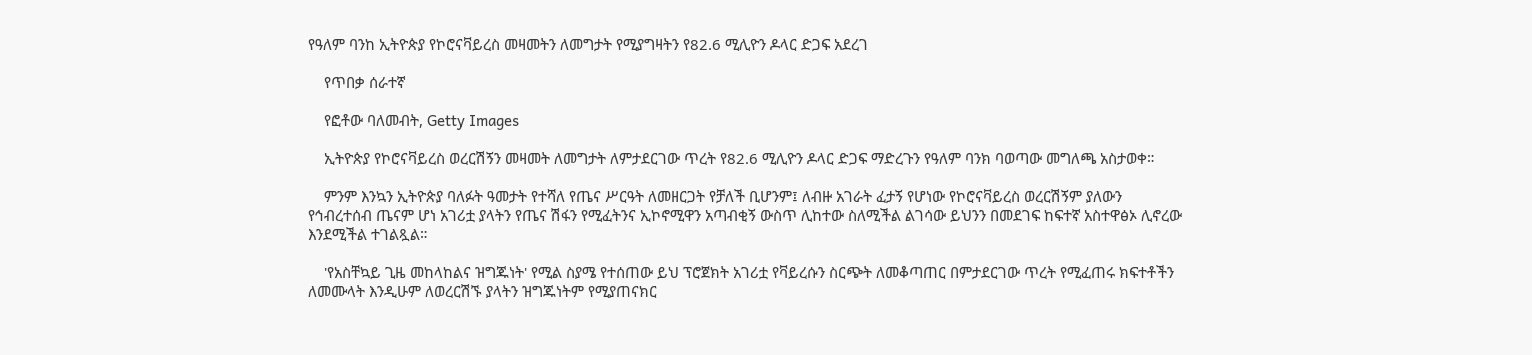የዓለም ባንከ ኢትዮጵያ የኮሮናቫይረስ መዛመትን ለመግታት የሚያግዛትን የ82.6 ሚሊዮን ዶላር ድጋፍ አደረገ

    የጥበቃ ሰራተኛ

    የፎቶው ባለመብት, Getty Images

    ኢትዮጵያ የኮሮናቫይረስ ወረርሽኝን መዛመት ለመግታት ለምታደርገው ጥረት የ82.6 ሚሊዮን ዶላር ድጋፍ ማድረጉን የዓለም ባንክ ባወጣው መግለጫ አስታወቀ።

    ምንም እንኳን ኢትዮጵያ ባለፉት ዓመታት የተሻለ የጤና ሥርዓት ለመዘርጋት የቻለች ቢሆንም፤ ለብዙ አገራት ፈታኝ የሆነው የኮሮናቫይረስ ወረርሽኝም ያለውን የኅብረተሰብ ጤናም ሆነ አገሪቷ ያላትን የጤና ሽፋን የሚፈትንና ኢኮኖሚዋን አጣብቂኝ ውስጥ ሊከተው ስለሚችል ልገሳው ይህንን በመደገፍ ከፍተኛ አስተዋፅኦ ሊኖረው እንደሚችል ተገልጿል።

    'የአስቸኳይ ጊዜ መከላከልና ዝግጁነት' የሚል ስያሜ የተሰጠው ይህ ፕሮጀክት አገሪቷ የቫይረሱን ስርጭት ለመቆጣጠር በምታደርገው ጥረት የሚፈጠሩ ክፍተቶችን ለመሙላት እንዲሁም ለወረርሽኙ ያላትን ዝግጁነትም የሚያጠናክር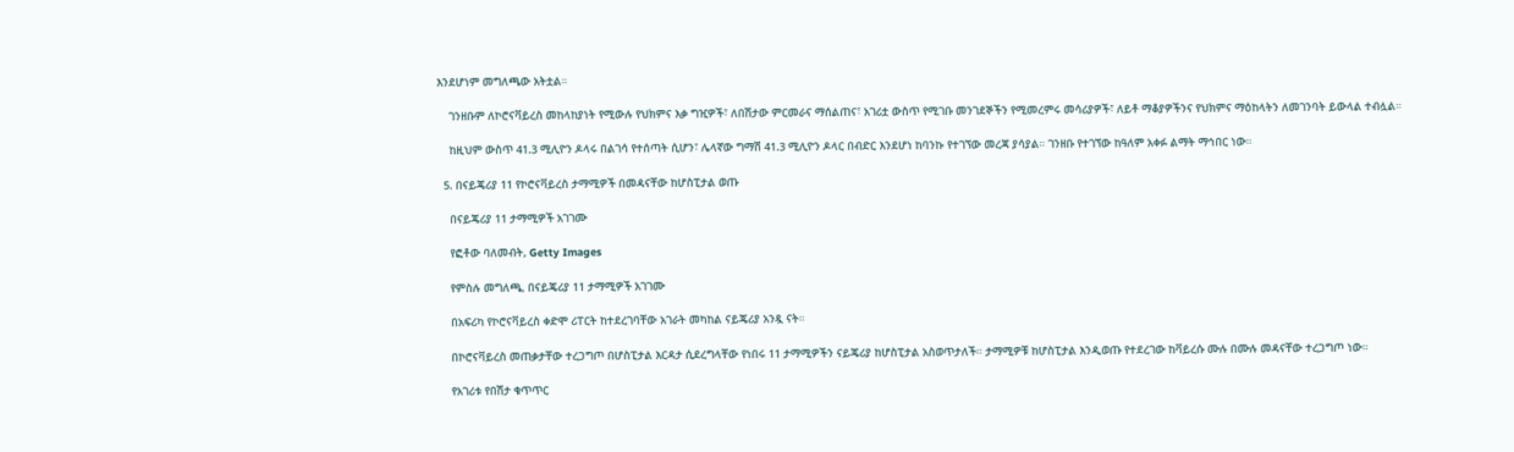እንደሆነም መግለጫው አትቷል።

    ገንዘቡም ለኮሮናቫይረስ መከላከያነት የሚውሉ የህክምና እቃ ግዢዎች፣ ለበሽታው ምርመራና ማሰልጠና፣ አገሪቷ ውስጥ የሚገቡ መንገደኞችን የሚመረምሩ መሳሪያዎች፣ ለይቶ ማቆያዎችንና የህክምና ማዕከላትን ለመገንባት ይውላል ተብሏል።

    ከዚህም ውስጥ 41.3 ሚሊዮን ዶላሩ በልገሳ የተሰጣት ሲሆን፣ ሌላኛው ግማሽ 41.3 ሚሊዮን ዶላር በብድር እንደሆነ ከባንኩ የተገኘው መረጃ ያሳያል። ገንዘቡ የተገኘው ከዓለም አቀፉ ልማት ማኅበር ነው።

  5. በናይጄሪያ 11 የኮሮናቫይረስ ታማሚዎች በመዳናቸው ከሆስፒታል ወጡ

    በናይጄሪያ 11 ታማሚዎች አገገሙ

    የፎቶው ባለመብት, Getty Images

    የምስሉ መግለጫ, በናይጄሪያ 11 ታማሚዎች አገገሙ

    በአፍሪካ የኮሮናቫይረስ ቀድሞ ሪፐርት ከተደረገባቸው አገራት መካከል ናይጄሪያ አንዷ ናት።

    በኮሮናቫይረስ መጠቃታቸው ተረጋግጦ በሆስፒታል እርዳታ ሲደረግላቸው የነበሩ 11 ታማሚዎችን ናይጄሪያ ከሆስፒታል አስወጥታለች። ታማሚዎቹ ከሆስፒታል እንዲወጡ የተደረገው ከቫይረሱ ሙሉ በሙሉ መዳናቸው ተረጋግጦ ነው።

    የአገሪቱ የበሽታ ቁጥጥር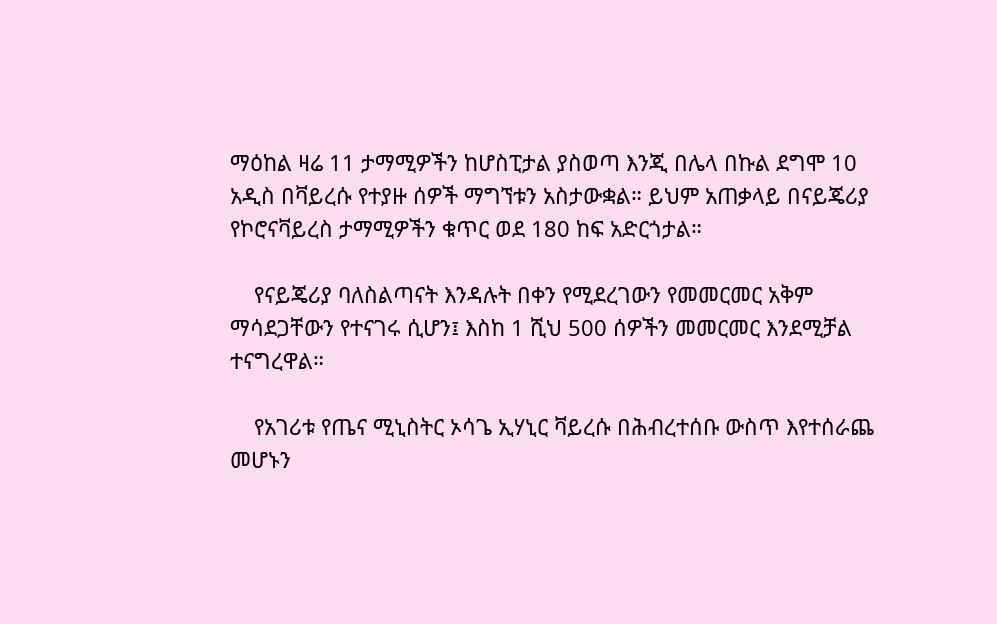ማዕከል ዛሬ 11 ታማሚዎችን ከሆስፒታል ያስወጣ እንጂ በሌላ በኩል ደግሞ 10 አዲስ በቫይረሱ የተያዙ ሰዎች ማግኘቱን አስታውቋል። ይህም አጠቃላይ በናይጄሪያ የኮሮናቫይረስ ታማሚዎችን ቁጥር ወደ 180 ከፍ አድርጎታል።

    የናይጄሪያ ባለስልጣናት እንዳሉት በቀን የሚደረገውን የመመርመር አቅም ማሳደጋቸውን የተናገሩ ሲሆን፤ እስከ 1 ሺህ 500 ሰዎችን መመርመር እንደሚቻል ተናግረዋል።

    የአገሪቱ የጤና ሚኒስትር ኦሳጌ ኢሃኒር ቫይረሱ በሕብረተሰቡ ውስጥ እየተሰራጨ መሆኑን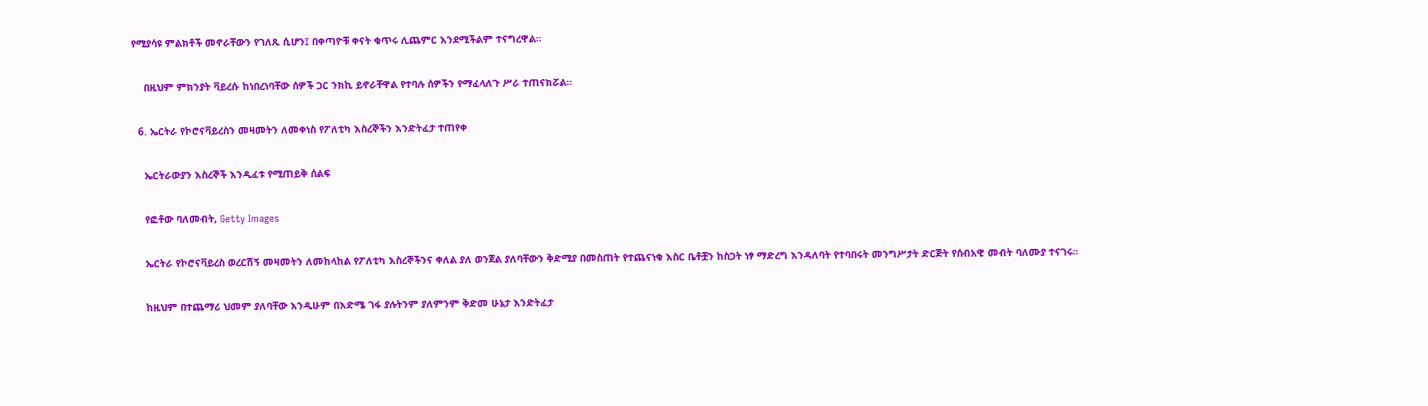የሚያሳዩ ምልክቶች መኖራቸውን የገለጹ ሲሆን፤ በቀጣዮቹ ቀናት ቁጥሩ ሊጨምር እንደሚችልም ተናግረዋል።

    በዚህም ምክንያት ቫይረሱ ከነበረነባቸው ሰዎች ጋር ንክኪ ይኖራቸዋል የተባሉ ሰዎችን የማፈላለጉ ሥራ ተጠናክሯል።

  6. ኤርትራ የኮሮናቫይረስን መዛመትን ለመቀነስ የፖለቲካ እስረኞችን እንድትፈታ ተጠየቀ

    ኤርትራውያን እስረኞች እንዲፈቱ የሚጠይቅ ሰልፍ

    የፎቶው ባለመብት, Getty Images

    ኤርትራ የኮሮናቫይረስ ወረርሽኝ መዛመትን ለመከላከል የፖለቲካ እስረኞችንና ቀለል ያለ ወንጀል ያለባቸውን ቅድሚያ በመስጠት የተጨናነቁ እስር ቤቶቿን ከስጋት ነፃ ማድረግ እንዳለባት የተባበሩት መንግሥታት ድርጅት የሰብአዊ መብት ባለሙያ ተናገሩ።

    ከዚህም በተጨማሪ ህመም ያለባቸው እንዲሁም በእድሜ ገፋ ያሉትንም ያለምንም ቅድመ ሁኔታ እንድትፈታ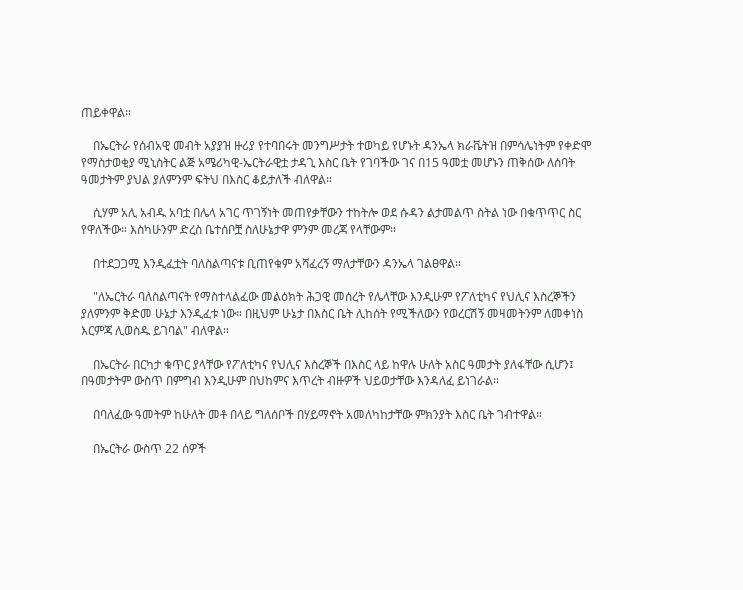ጠይቀዋል።

    በኤርትራ የሰብአዊ መብት አያያዝ ዙሪያ የተባበሩት መንግሥታት ተወካይ የሆኑት ዳንኤላ ክራቬትዝ በምሳሌነትም የቀድሞ የማስታወቂያ ሚኒስትር ልጅ አሜሪካዊ-ኤርትራዊቷ ታዳጊ እስር ቤት የገባችው ገና በ15 ዓመቷ መሆኑን ጠቅሰው ለሰባት ዓመታትም ያህል ያለምንም ፍትህ በእስር ቆይታለች ብለዋል።

    ሲሃም አሊ አብዱ አባቷ በሌላ አገር ጥገኝነት መጠየቃቸውን ተከትሎ ወደ ሱዳን ልታመልጥ ስትል ነው በቁጥጥር ስር የዋለችው። እስካሁንም ድረስ ቤተሰቦቿ ስለሁኔታዋ ምንም መረጃ የላቸውም።

    በተደጋጋሚ እንዲፈቷት ባለስልጣናቱ ቢጠየቁም አሻፈረኝ ማለታቸውን ዳንኤላ ገልፀዋል።

    "ለኤርትራ ባለስልጣናት የማስተላልፈው መልዕክት ሕጋዊ መሰረት የሌላቸው እንዲሁም የፖለቲካና የህሊና እስረኞችን ያለምንም ቅድመ ሁኔታ እንዲፈቱ ነው። በዚህም ሁኔታ በእስር ቤት ሊከሰት የሚችለውን የወረርሽኝ መዛመትንም ለመቀነስ እርምጃ ሊወስዱ ይገባል" ብለዋል።

    በኤርትራ በርካታ ቁጥር ያላቸው የፖለቲካና የህሊና እስረኞች በእስር ላይ ከዋሉ ሁለት አስር ዓመታት ያለፋቸው ሲሆን፤ በዓመታትም ውስጥ በምግብ እንዲሁም በህከምና እጥረት ብዙዎች ህይወታቸው እንዳለፈ ይነገራል።

    በባለፈው ዓመትም ከሁለት መቶ በላይ ግለሰቦች በሃይማኖት አመለካከታቸው ምክንያት እስር ቤት ገብተዋል።

    በኤርትራ ውስጥ 22 ሰዎች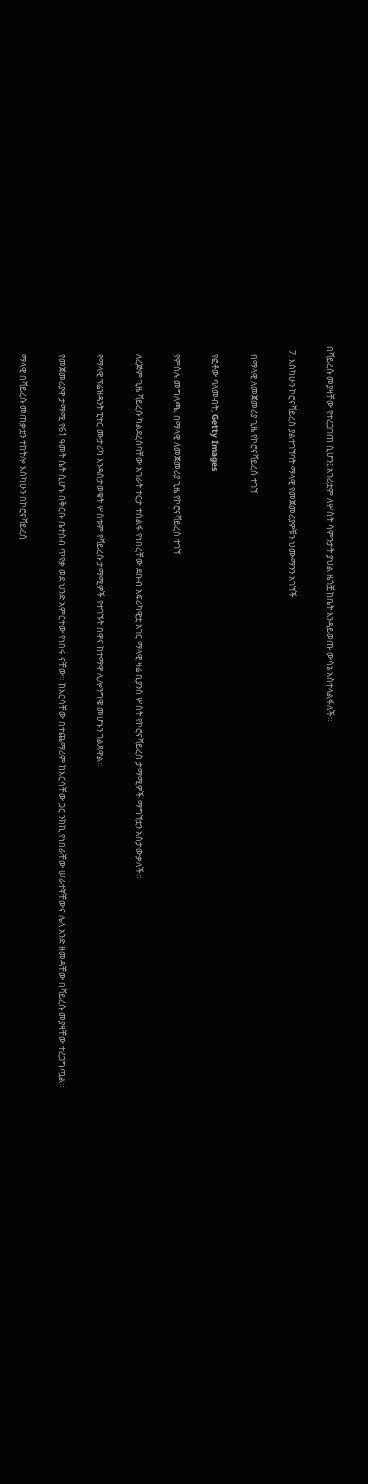በቫይረሱ መያዛቸው የተረጋገጠ ሲሆን፤ አገሪቷም ለሦስት ሳምንታት ያህል ዜጎቿ ከቤት እንዳይወጡ ውሳኔ አስተላልፋለች።

  7. እስካሁን ኮሮናቫይረስ ያልተገኘባት ማላዊ የመጀመሪያዎቹን ህሙማንን አገኘች

    በማላዊ ለመጀመሪያ ጊዜ የኮሮናቫይረስ ተገኘ

    የፎቶው ባለመብት, Getty Images

    የምስሉ መግለጫ, በማላዊ ለመጀመሪያ ጊዜ የኮሮናቫይረስ ተገኘ

    ለረጅም ጊዜ ቫይረሱ ካልደረሰባቸው አገራት ተርታ ተሰልፋ የነበረቸው ደቡብ አፍሪካዊቷ አገር ማላዊ ዛሬ ቢያንስ ሦስት የኮሮናቫይረስ ታማሚዎች ማግኘቷን አስታውቃለች።

    የማላዊ ፕሬዝዳንት ፒተር ሙታሪካ እንዳስታወቁት ሦስቱም የቫይረሱ ታማሚዎች የተገኙት በዋና ከተማዋ ሊሎንግዌ መሆኑን ገልጸዋል።

    የመጀመሪያዋ ታማሚ የ61 ዓመት ሴት ሲሆኑ በቅርቡ ቤተሰብ ጥየቃ ወደ ህንድ አምርተው የነበሩ ናቸው። ከእርሳቸው በተጨማሪም ከእርሳቸው ጋር ንክኪ የነበራቸው ሠራተኛቸውና ሌላ አንድ ዘመዳቸው በቫይረሱ መያዛቸው ተረጋግጧል።

    ማላዊ በቫይረሱ መጠቃቷን ተከትሎ እስካሁን በኮሮናቫይረስ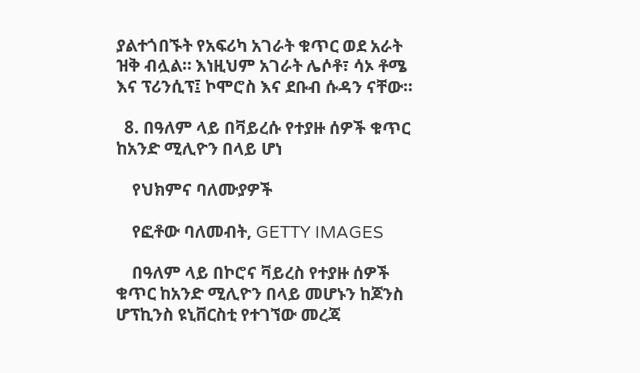ያልተጎበኙት የአፍሪካ አገራት ቁጥር ወደ አራት ዝቅ ብሏል። እነዚህም አገራት ሌሶቶ፣ ሳኦ ቶሜ እና ፕሪንሲፕ፤ ኮሞሮስ እና ደቡብ ሱዳን ናቸው።

  8. በዓለም ላይ በቫይረሱ የተያዙ ሰዎች ቁጥር ከአንድ ሚሊዮን በላይ ሆነ

    የህክምና ባለሙያዎች

    የፎቶው ባለመብት, GETTY IMAGES

    በዓለም ላይ በኮሮና ቫይረስ የተያዙ ሰዎች ቁጥር ከአንድ ሚሊዮን በላይ መሆኑን ከጆንስ ሆፕኪንስ ዩኒቨርስቲ የተገኘው መረጃ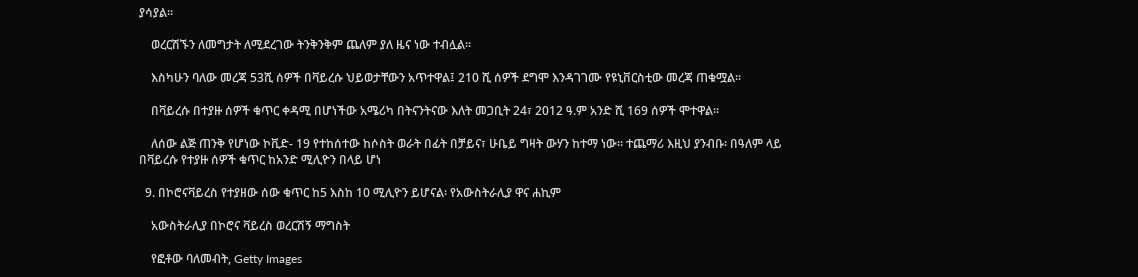ያሳያል።

    ወረርሽኙን ለመግታት ለሚደረገው ትንቅንቅም ጨለም ያለ ዜና ነው ተብሏል።

    እስካሁን ባለው መረጃ 53ሺ ሰዎች በቫይረሱ ህይወታቸውን አጥተዋል፤ 210 ሺ ሰዎች ደግሞ እንዳገገሙ የዩኒቨርስቲው መረጃ ጠቁሟል።

    በቫይረሱ በተያዙ ሰዎች ቁጥር ቀዳሚ በሆነችው አሜሪካ በትናንትናው እለት መጋቢት 24፣ 2012 ዓ.ም አንድ ሺ 169 ሰዎች ሞተዋል።

    ለሰው ልጅ ጠንቅ የሆነው ኮቪድ- 19 የተከሰተው ከሶስት ወራት በፊት በቻይና፣ ሁቤይ ግዛት ውሃን ከተማ ነው። ተጨማሪ እዚህ ያንብቡ፡ በዓለም ላይ በቫይረሱ የተያዙ ሰዎች ቁጥር ከአንድ ሚሊዮን በላይ ሆነ

  9. በኮሮናቫይረስ የተያዘው ሰው ቁጥር ከ5 እስከ 10 ሚሊዮን ይሆናል፡ የአውስትራሊያ ዋና ሐኪም

    አውስትራሊያ በኮሮና ቫይረስ ወረርሽኝ ማግስት

    የፎቶው ባለመብት, Getty Images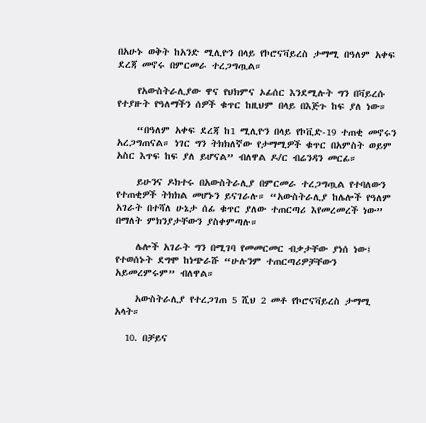በአሁኑ ወቅት ከአንድ ሚሊዮን በላይ የኮሮናቫይረስ ታማሚ በዓለም አቀፍ ደረጃ መኖሩ በምርመራ ተረጋግጧል።

    የአውስትራሊያው ዋና የህክምና ኦፊሰር እንደሚሉት ግን በቫይረሱ የተያዙት የዓለማችን ሰዎች ቁጥር ከዚህም በላይ በእጅጉ ከፍ ያለ ነው።

    “በዓለም አቀፍ ደረጃ ከ1 ሚሊዮን በላይ የኮቪድ-19 ተጠቂ መኖሩን አረጋግጠናል። ነገር ግን ትክክለኛው የታማሚዎች ቁጥር በአምስት ወይም አስር እጥፍ ከፍ ያለ ይሆናል” ብለዋል ዶ/ር ብሬንዳን መርፊ።

    ይሁንና ዶክተሩ በአውስትራሊያ በምርመራ ተረጋግጧል የተባለውን የተጠቂዎች ትክክል መሆኑን ይናገራሉ። “አውስትራሊያ ከሌሎች የዓለም አገራት በተሻለ ሁኔታ ሰፊ ቁጥር ያለው ተጠርጣሪ እየመረመረች ነው” በማለት ምክንያታቸውን ያስቀምጣሉ።

    ሌሎች አገራት ግን በሚገባ የመመርመር ብቃታቸው ያነሰ ነው፤ የተወሰኑት ደግሞ ከነጭራሹ “ሁሉንም ተጠርጣሪዎቻቸውን አይመረምሩም” ብለዋል።

    አውስትራሊያ የተረጋገጠ 5 ሺህ 2 መቶ የኮሮናቫይረስ ታማሚ አላት።

  10. በቻይና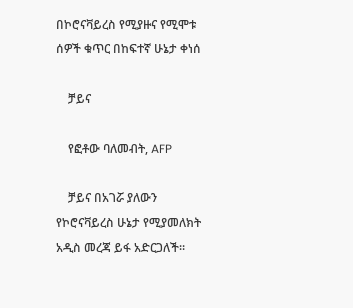በኮሮናቫይረስ የሚያዙና የሚሞቱ ሰዎች ቁጥር በከፍተኛ ሁኔታ ቀነሰ

    ቻይና

    የፎቶው ባለመብት, AFP

    ቻይና በአገሯ ያለውን የኮሮናቫይረስ ሁኔታ የሚያመለክት አዲስ መረጃ ይፋ አድርጋለች።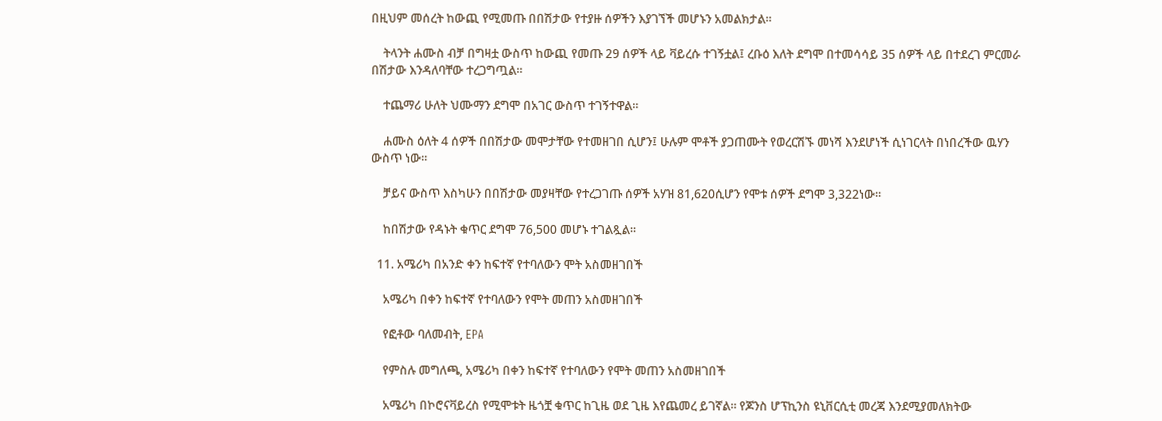በዚህም መሰረት ከውጪ የሚመጡ በበሽታው የተያዙ ሰዎችን እያገኘች መሆኑን አመልክታል።

    ትላንት ሐሙስ ብቻ በግዛቷ ውስጥ ከውጪ የመጡ 29 ሰዎች ላይ ቫይረሱ ተገኝቷል፤ ረቡዕ እለት ደግሞ በተመሳሳይ 35 ሰዎች ላይ በተደረገ ምርመራ በሽታው እንዳለባቸው ተረጋግጧል።

    ተጨማሪ ሁለት ህሙማን ደግሞ በአገር ውስጥ ተገኝተዋል።

    ሐሙስ ዕለት 4 ሰዎች በበሽታው መሞታቸው የተመዘገበ ሲሆን፤ ሁሉም ሞቶች ያጋጠሙት የወረርሽኙ መነሻ እንደሆነች ሲነገርላት በነበረችው ዉሃን ውስጥ ነው።

    ቻይና ውስጥ እስካሁን በበሽታው መያዛቸው የተረጋገጡ ሰዎች አሃዝ 81,620ሲሆን የሞቱ ሰዎች ደግሞ 3,322ነው።

    ከበሽታው የዳኑት ቁጥር ደግሞ 76,500 መሆኑ ተገልጿል።

  11. አሜሪካ በአንድ ቀን ከፍተኛ የተባለውን ሞት አስመዘገበች

    አሜሪካ በቀን ከፍተኛ የተባለውን የሞት መጠን አስመዘገበች

    የፎቶው ባለመብት, EPA

    የምስሉ መግለጫ, አሜሪካ በቀን ከፍተኛ የተባለውን የሞት መጠን አስመዘገበች

    አሜሪካ በኮሮናቫይረስ የሚሞቱት ዜጎቿ ቁጥር ከጊዜ ወደ ጊዜ እየጨመረ ይገኛል። የጆንስ ሆፕኪንስ ዩኒቨርሲቲ መረጃ እንደሚያመለክትው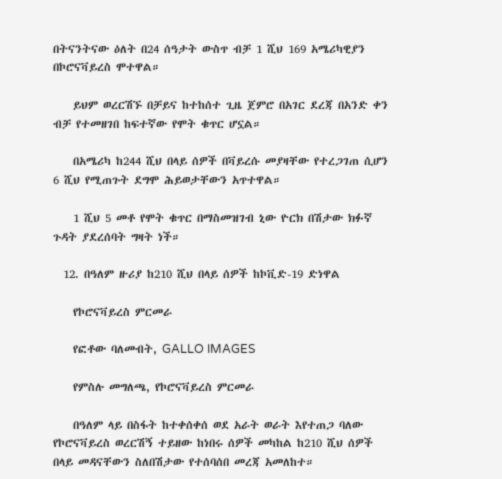በትናንትናው ዕለት በ24 ሰዓታት ውስጥ ብቻ 1 ሺህ 169 አሜሪካዊያን በኮሮናቫይረስ ሞተዋል።

    ይህም ወረርሽኙ በቻይና ከተከሰተ ጊዜ ጀምሮ በአገር ደረጃ በአንድ ቀን ብቻ የተመዘገበ ከፍተኛው የሞት ቁጥር ሆኗል።

    በአሜሪካ ከ244 ሺህ በላይ ሰዎች በቫይረሱ መያዛቸው የተረጋገጠ ሲሆን 6 ሺህ የሚጠጉት ደግሞ ሕይወታቸውን አጥተዋል።

    1 ሺህ 5 መቶ የሞት ቁጥር በማስመዝገብ ኒው ዮርክ በሽታው ክፉኛ ጉዳት ያደረሰባት ግዛት ነች።

  12. በዓለም ዙሪያ ከ210 ሺህ በላይ ሰዎች ከኮቪድ-19 ድነዋል

    የኮሮናቫይረስ ምርመራ

    የፎቶው ባለመብት, GALLO IMAGES

    የምስሉ መግለጫ, የኮሮናቫይረስ ምርመራ

    በዓለም ላይ በስፋት ከተቀሰቀሰ ወደ አራት ወራት እየተጠጋ ባለው የኮሮናቫይረስ ወረርሽኝ ተይዘው ከነበሩ ሰዎች መካከል ከ210 ሺህ ሰዎች በላይ መዳናቸውን ስለበሽታው የተሰባሰበ መረጃ አመለከተ።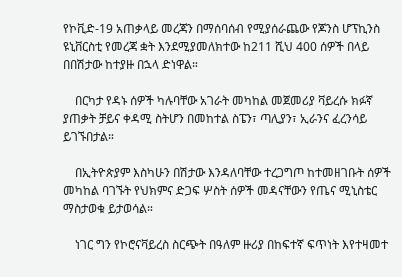የኮቪድ-19 አጠቃላይ መረጃን በማሰባሰብ የሚያሰራጨው የጆንስ ሆፕኪንስ ዩኒቨርስቲ የመረጃ ቋት እንደሚያመለክተው ከ211 ሺህ 400 ሰዎች በላይ በበሽታው ከተያዙ በኋላ ድነዋል።

    በርካታ የዳኑ ሰዎች ካሉባቸው አገራት መካከል መጀመሪያ ቫይረሱ ክፉኛ ያጠቃት ቻይና ቀዳሚ ስትሆን በመከተል ስፔን፣ ጣሊያን፣ ኢራንና ፈረንሳይ ይገኙበታል።

    በኢትዮጵያም እስካሁን በሽታው እንዳለባቸው ተረጋግጦ ከተመዘገቡት ሰዎች መካከል ባገኙት የህክምና ድጋፍ ሦስት ሰዎች መዳናቸውን የጤና ሚኒስቴር ማስታወቁ ይታወሳል።

    ነገር ግን የኮሮናቫይረስ ስርጭት በዓለም ዙሪያ በከፍተኛ ፍጥነት እየተዛመተ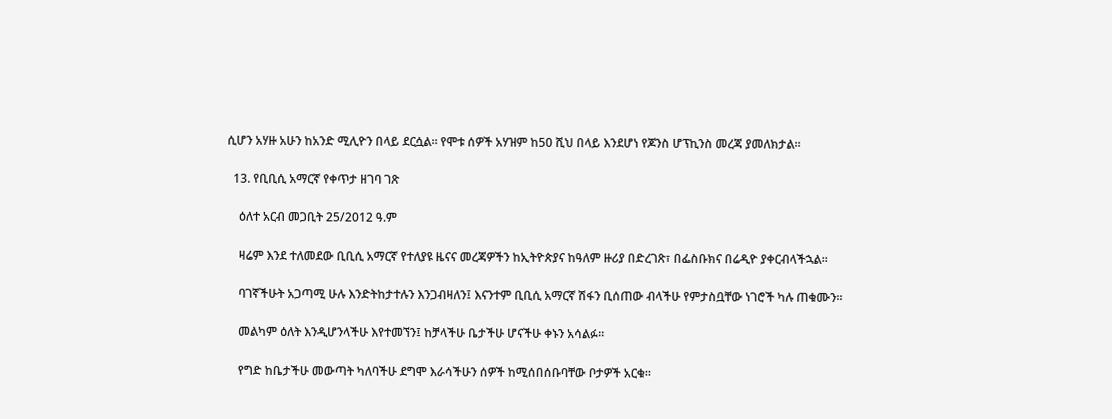ሲሆን አሃዙ አሁን ከአንድ ሚሊዮን በላይ ደርሷል። የሞቱ ሰዎች አሃዝም ከ50 ሺህ በላይ እንደሆነ የጆንስ ሆፕኪንስ መረጃ ያመለክታል።

  13. የቢቢሲ አማርኛ የቀጥታ ዘገባ ገጽ

    ዕለተ አርብ መጋቢት 25/2012 ዓ.ም

    ዛሬም እንደ ተለመደው ቢቢሲ አማርኛ የተለያዩ ዜናና መረጃዎችን ከኢትዮጵያና ከዓለም ዙሪያ በድረገጽ፣ በፌስቡክና በሬዲዮ ያቀርብላችኋል።

    ባገኛችሁት አጋጣሚ ሁሉ እንድትከታተሉን እንጋብዛለን፤ እናንተም ቢቢሲ አማርኛ ሽፋን ቢሰጠው ብላችሁ የምታስቧቸው ነገሮች ካሉ ጠቁሙን።

    መልካም ዕለት እንዲሆንላችሁ እየተመኘን፤ ከቻላችሁ ቤታችሁ ሆናችሁ ቀኑን አሳልፉ።

    የግድ ከቤታችሁ መውጣት ካለባችሁ ደግሞ እራሳችሁን ሰዎች ከሚሰበሰቡባቸው ቦታዎች አርቁ።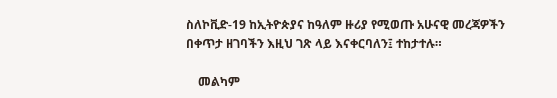ስለኮቪድ-19 ከኢትዮጵያና ከዓለም ዙሪያ የሚወጡ አሁናዊ መረጃዎችን በቀጥታ ዘገባችን እዚህ ገጽ ላይ እናቀርባለን፤ ተከታተሉ።

    መልካም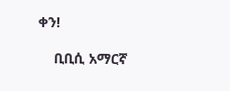ቀን!

    ቢቢሲ አማርኛ